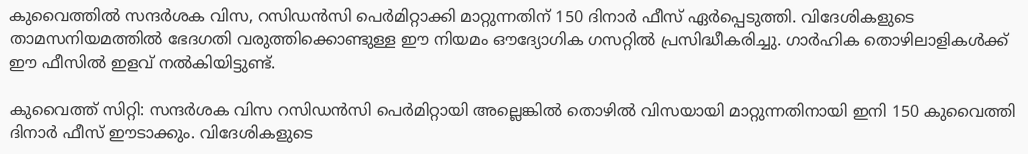കുവൈത്തിൽ സന്ദർശക വിസ, റസിഡൻസി പെർമിറ്റാക്കി മാറ്റുന്നതിന് 150 ദിനാർ ഫീസ് ഏർപ്പെടുത്തി. വിദേശികളുടെ താമസനിയമത്തിൽ ഭേദഗതി വരുത്തിക്കൊണ്ടുള്ള ഈ നിയമം ഔദ്യോഗിക ഗസറ്റിൽ പ്രസിദ്ധീകരിച്ചു. ഗാർഹിക തൊഴിലാളികൾക്ക് ഈ ഫീസിൽ ഇളവ് നൽകിയിട്ടുണ്ട്.

കുവൈത്ത് സിറ്റി: സന്ദർശക വിസ റസിഡൻസി പെർമിറ്റായി അല്ലെങ്കിൽ തൊഴിൽ വിസയായി മാറ്റുന്നതിനായി ഇനി 150 കുവൈത്തി ദിനാർ ഫീസ് ഈടാക്കും. വിദേശികളുടെ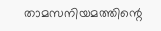താമസനിയമത്തിന്റെ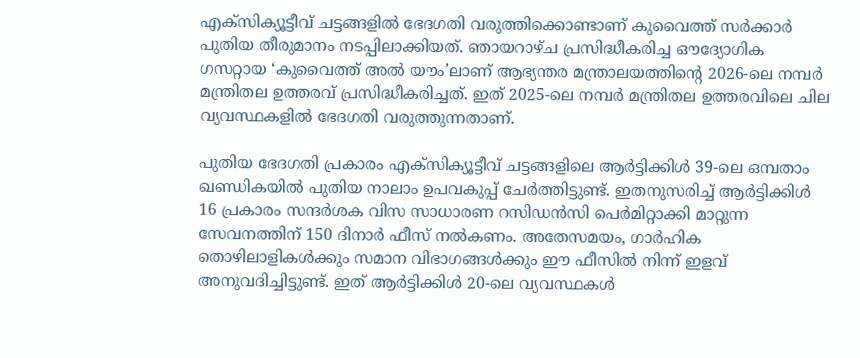എക്സിക്യൂട്ടീവ് ചട്ടങ്ങളിൽ ഭേദഗതി വരുത്തിക്കൊണ്ടാണ് കുവൈത്ത് സർക്കാർ പുതിയ തീരുമാനം നടപ്പിലാക്കിയത്. ഞായറാഴ്ച പ്രസിദ്ധീകരിച്ച ഔദ്യോഗിക ഗസറ്റായ ‘കുവൈത്ത് അൽ യൗം’ലാണ് ആഭ്യന്തര മന്ത്രാലയത്തിന്റെ 2026-ലെ നമ്പർ മന്ത്രിതല ഉത്തരവ് പ്രസിദ്ധീകരിച്ചത്. ഇത് 2025-ലെ നമ്പർ മന്ത്രിതല ഉത്തരവിലെ ചില വ്യവസ്ഥകളിൽ ഭേദഗതി വരുത്തുന്നതാണ്.

പുതിയ ഭേദഗതി പ്രകാരം എക്സിക്യൂട്ടീവ് ചട്ടങ്ങളിലെ ആർട്ടിക്കിൾ 39-ലെ ഒമ്പതാം ഖണ്ഡികയിൽ പുതിയ നാലാം ഉപവകുപ്പ് ചേർത്തിട്ടുണ്ട്. ഇതനുസരിച്ച് ആർട്ടിക്കിൾ 16 പ്രകാരം സന്ദർശക വിസ സാധാരണ റസിഡൻസി പെർമിറ്റാക്കി മാറ്റുന്ന സേവനത്തിന് 150 ദിനാർ ഫീസ് നൽകണം. അതേസമയം, ഗാർഹിക തൊഴിലാളികൾക്കും സമാന വിഭാഗങ്ങൾക്കും ഈ ഫീസിൽ നിന്ന് ഇളവ് അനുവദിച്ചിട്ടുണ്ട്. ഇത് ആർട്ടിക്കിൾ 20-ലെ വ്യവസ്ഥകൾ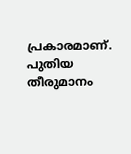പ്രകാരമാണ്. പുതിയ തീരുമാനം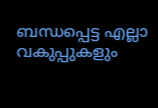ബന്ധപ്പെട്ട എല്ലാ വകുപ്പുകളും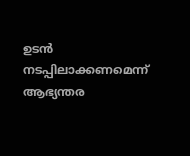ഉടൻ നടപ്പിലാക്കണമെന്ന് ആഭ്യന്തര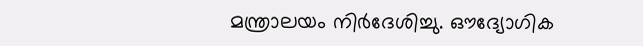മന്ത്രാലയം നിർദേശിച്ചു. ഔദ്യോഗിക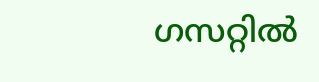ഗസറ്റിൽ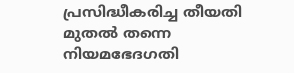പ്രസിദ്ധീകരിച്ച തീയതി മുതൽ തന്നെ നിയമഭേദഗതി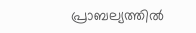പ്രാബല്യത്തിൽ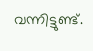വന്നിട്ടുണ്ട്.